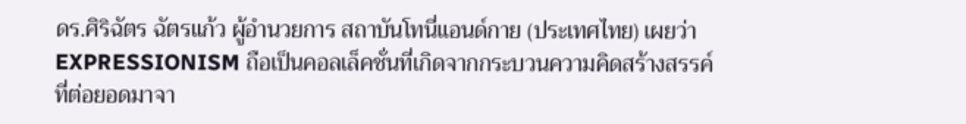ดร.ศิริฉัตร ฉัตรแก้ว ผู้อำนวยการ สถาบันโทนี่แอนด์กาย (ประเทศไทย) เผยว่า EXPRESSIONISM ถือเป็นคอลเล็คชั่นที่เกิดจากกระบวนความคิดสร้างสรรค์ ที่ต่อยอดมาจา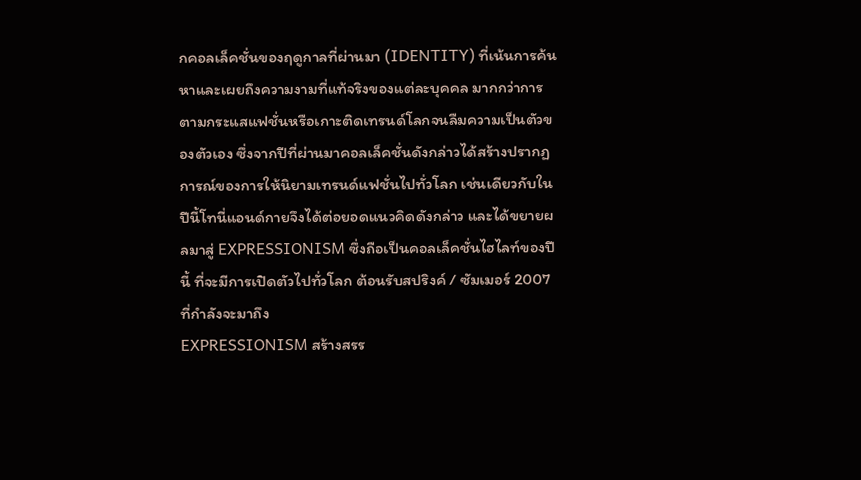กคอลเล็คชั่นของฤดูกาลที่ผ่านมา (IDENTITY) ที่เน้นการค้นหาและเผยถึงความงามที่แท้จริงของแต่ละบุคคล มากกว่าการตามกระแสแฟชั่นหรือเกาะติดเทรนด์โลกจนลืมความเป็นตัวของตัวเอง ซึ่งจากปีที่ผ่านมาคอลเล็คชั่นดังกล่าวได้สร้างปรากฏการณ์ของการให้นิยามเทรนด์แฟชั่นไปทั่วโลก เช่นเดียวกับในปีนี้โทนี่แอนด์กายจึงได้ต่อยอดแนวคิดดังกล่าว และได้ขยายผลมาสู่ EXPRESSIONISM ซึ่งถือเป็นคอลเล็คชั่นไฮไลท์ของปีนี้ ที่จะมีการเปิดตัวไปทั่วโลก ต้อนรับสปริงค์ / ซัมเมอร์ 2007 ที่กำลังจะมาถึง
EXPRESSIONISM สร้างสรร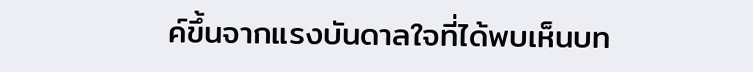ค์ขึ้นจากแรงบันดาลใจที่ได้พบเห็นบท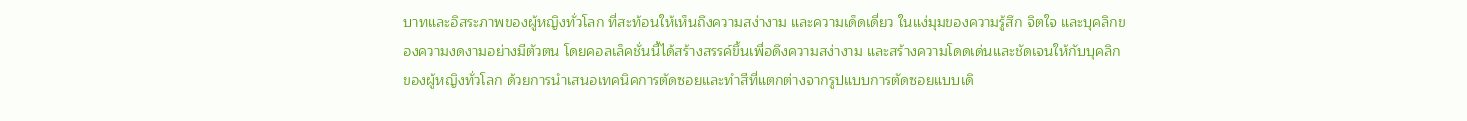บาทและอิสระภาพของผู้หญิงทั่วโลก ที่สะท้อนให้เห็นถึงความสง่างาม และความเด็ดเดี่ยว ในแง่มุมของความรู้สึก จิตใจ และบุคลิกของความงดงามอย่างมีตัวตน โดยคอลเล็คชั่นนี้ได้สร้างสรรค์ขึ้นเพื่อดึงความสง่างาม และสร้างความโดดเด่นและชัดเจนให้กับบุคลิกของผู้หญิงทั่วโลก ด้วยการนำเสนอเทคนิคการตัดซอยและทำสีที่แตกต่างจากรูปแบบการตัดซอยแบบเดิ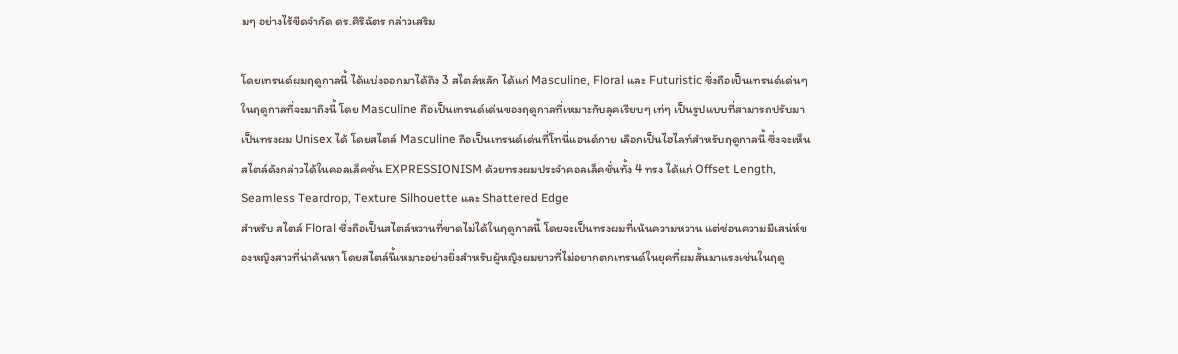มๆ อย่างไร้ขีดจำกัด ดร.ศิริฉัตร กล่าวเสริม

โดยเทรนด์ผมฤดูกาลนี้ ได้แบ่งออกมาได้ถึง 3 สไตล์หลัก ได้แก่ Masculine, Floral และ Futuristic ซึ่งถือเป็นเทรนด์เด่นๆ ในฤดูกาลที่จะมาถึงนี้ โดย Masculine ถือเป็นเทรนด์เด่นของฤดูกาลที่เหมาะกับลุคเรียบๆ เท่ๆ เป็นรูปแบบที่สามารถปรับมาเป็นทรงผม Unisex ได้ โดยสไตล์ Masculine ถือเป็นเทรนด์เด่นที่โทนี่แอนด์กาย เลือกเป็นไฮไลท์สำหรับฤดูกาลนี้ ซึ่งจะเห็นสไตล์ดังกล่าวได้ในคอลเล็คชั่น EXPRESSIONISM ด้วยทรงผมประจำคอลเล็คชั่นทั้ง 4 ทรง ได้แก่ Offset Length, Seamless Teardrop, Texture Silhouette และ Shattered Edge
สำหรับ สไตล์ Floral ซึ่งถือเป็นสไตล์หวานที่ขาดไม่ได้ในฤดูกาลนี้ โดยจะเป็นทรงผมที่เน้นความหวาน แต่ซ่อนความมีเสน่ห์ของหญิงสาวที่น่าค้นหา โดยสไตล์นี้เหมาะอย่างยิ่งสำหรับผู้หญิงผมยาวที่ไม่อยากตกเทรนด์ในยุคที่ผมสั้นมาแรงเช่นในฤดู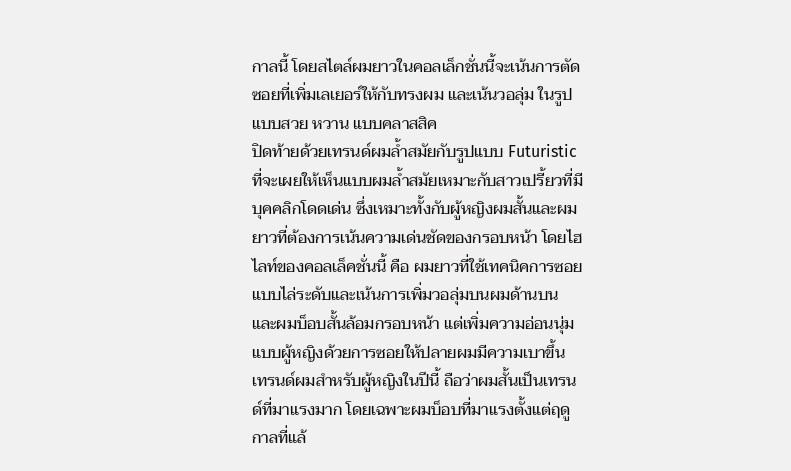กาลนี้ โดยสไตล์ผมยาวในคอลเล็กชั่นนี้จะเน้นการตัดซอยที่เพิ่มเลเยอร์ให้กับทรงผม และเน้นวอลุ่ม ในรูปแบบสวย หวาน แบบคลาสสิค
ปิดท้ายด้วยเทรนด์ผมล้ำสมัยกับรูปแบบ Futuristic ที่จะเผยให้เห็นแบบผมล้ำสมัยเหมาะกับสาวเปรี้ยวที่มีบุคคลิกโดดเด่น ซึ่งเหมาะทั้งกับผู้หญิงผมสั้นและผมยาวที่ต้องการเน้นความเด่นชัดของกรอบหน้า โดยไฮไลท์ของคอลเล็คชั่นนี้ คือ ผมยาวที่ใช้เทคนิคการซอยแบบไล่ระดับและเน้นการเพิ่มวอลุ่มบนผมด้านบน และผมบ็อบสั้นล้อมกรอบหน้า แต่เพิ่มความอ่อนนุ่มแบบผู้หญิงด้วยการซอยให้ปลายผมมีความเบาขึ้น
เทรนด์ผมสำหรับผู้หญิงในปีนี้ ถือว่าผมสั้นเป็นเทรนด์ที่มาแรงมาก โดยเฉพาะผมบ็อบที่มาแรงตั้งแต่ฤดูกาลที่แล้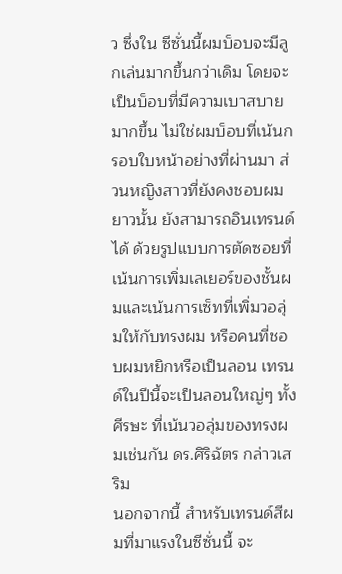ว ซึ่งใน ซีซั่นนี้ผมบ็อบจะมีลูกเล่นมากขึ้นกว่าเดิม โดยจะเป็นบ็อบที่มีความเบาสบายมากขึ้น ไม่ใช่ผมบ็อบที่เน้นกรอบใบหน้าอย่างที่ผ่านมา ส่วนหญิงสาวที่ยังคงชอบผมยาวนั้น ยังสามารถอินเทรนด์ได้ ด้วยรูปแบบการตัดซอยที่เน้นการเพิ่มเลเยอร์ของชั้นผมและเน้นการเซ็ทที่เพิ่มวอลุ่มให้กับทรงผม หรือคนที่ชอบผมหยิกหรือเป็นลอน เทรนด์ในปีนี้จะเป็นลอนใหญ่ๆ ทั้งศีรษะ ที่เน้นวอลุ่มของทรงผมเช่นกัน ดร.ศิริฉัตร กล่าวเสริม
นอกจากนี้ สำหรับเทรนด์สีผมที่มาแรงในซีซั่นนี้ จะ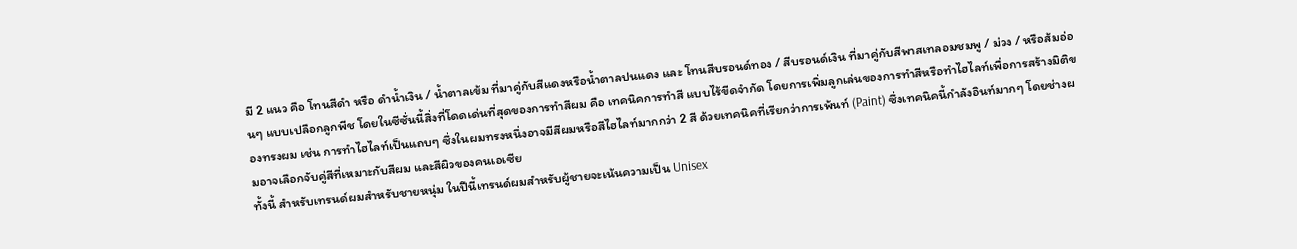มี 2 แนว คือ โทนสีดำ หรือ ดำน้ำเงิน / น้ำตาลเข้ม ที่มาคู่กับสีแดงหรือน้ำตาลปนแดง และ โทนสีบรอนด์ทอง / สีบรอนด์เงิน ที่มาคู่กับสีพาสเทลอมชมพู / ม่วง / หรือส้มอ่อนๆ แบบเปลือกลูกพีช โดยในซีซั่นนี้สิ่งที่โดดเด่นที่สุดของการทำสีผม คือ เทคนิคการทำสี แบบไร้ขีดจำกัด โดยการเพิ่มลูกเล่นของการทำสีหรือทำไฮไลท์เพื่อการสร้างมิติของทรงผม เช่น การทำไฮไลท์เป็นแถบๆ ซึ่งในผมทรงหนึ่งอาจมีสีผมหรือสีไฮไลท์มากกว่า 2 สี ด้วยเทคนิคที่เรียกว่าการเพ้นท์ (Paint) ซึ่งเทคนิคนี้กำลังอินท์มากๆ โดยช่างผมอาจเลือกจับคู่สีที่เหมาะกับสีผม และสีผิวของคนเอเซีย
ทั้งนี้ สำหรับเทรนด์ผมสำหรับชายหนุ่ม ในปีนี้เทรนด์ผมสำหรับผู้ชายจะเน้นความเป็น Unisex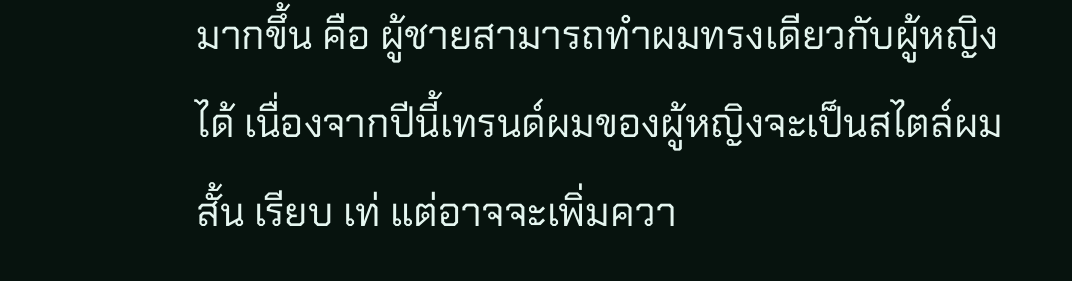มากขึ้น คือ ผู้ชายสามารถทำผมทรงเดียวกับผู้หญิงได้ เนื่องจากปีนี้เทรนด์ผมของผู้หญิงจะเป็นสไตล์ผมสั้น เรียบ เท่ แต่อาจจะเพิ่มควา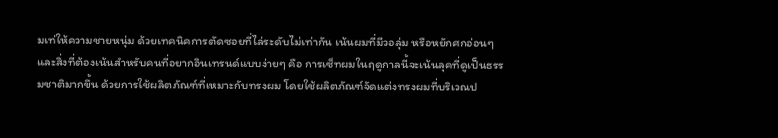มเท่ให้ความชายหนุ่ม ด้วยเทคนิคการตัดซอยที่ไล่ระดับไม่เท่ากัน เน้นผมที่มีวอลุ่ม หรือหยักศกอ่อนๆ
และสิ่งที่ต้องเน้นสำหรับคนที่อยากอินเทรนด์แบบง่ายๆ คือ การเซ็ทผมในฤดูกาลนี้จะเน้นลุคที่ดูเป็นธรรมชาติมากขึ้น ด้วยการใช้ผลิตภัณฑ์ที่เหมาะกับทรงผม โดยใช้ผลิตภัณฑ์จัดแต่งทรงผมที่บริเวณป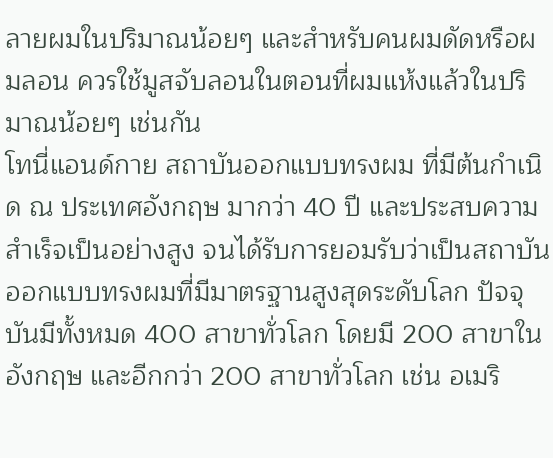ลายผมในปริมาณน้อยๆ และสำหรับคนผมดัดหรือผมลอน ควรใช้มูสจับลอนในตอนที่ผมแห้งแล้วในปริมาณน้อยๆ เช่นกัน
โทนี่แอนด์กาย สถาบันออกแบบทรงผม ที่มีต้นกำเนิด ณ ประเทศอังกฤษ มากว่า 40 ปี และประสบความสำเร็จเป็นอย่างสูง จนได้รับการยอมรับว่าเป็นสถาบันออกแบบทรงผมที่มีมาตรฐานสูงสุดระดับโลก ปัจจุบันมีทั้งหมด 400 สาขาทั่วโลก โดยมี 200 สาขาในอังกฤษ และอีกกว่า 200 สาขาทั่วโลก เช่น อเมริ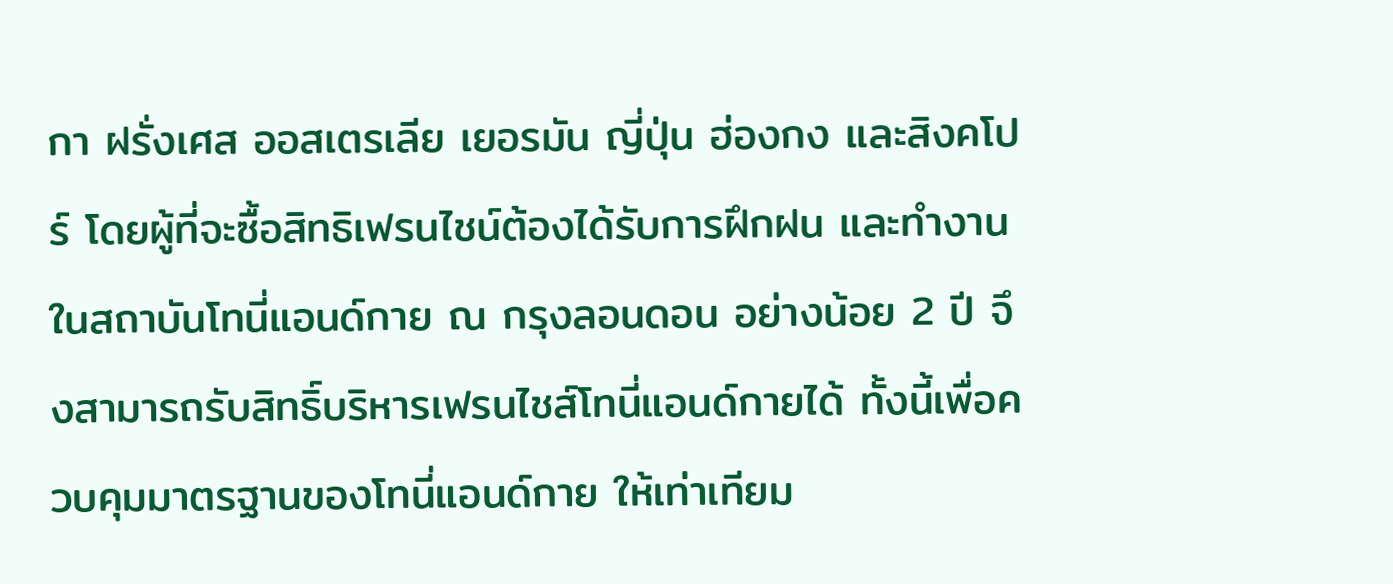กา ฝรั่งเศส ออสเตรเลีย เยอรมัน ญี่ปุ่น ฮ่องกง และสิงคโปร์ โดยผู้ที่จะซื้อสิทธิเฟรนไชน์ต้องได้รับการฝึกฝน และทำงานในสถาบันโทนี่แอนด์กาย ณ กรุงลอนดอน อย่างน้อย 2 ปี จึงสามารถรับสิทธิ์บริหารเฟรนไชส์โทนี่แอนด์กายได้ ทั้งนี้เพื่อควบคุมมาตรฐานของโทนี่แอนด์กาย ให้เท่าเทียม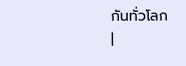กันทั่วโลก
|